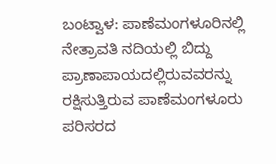ಬಂಟ್ವಾಳ: ಪಾಣೆಮಂಗಳೂರಿನಲ್ಲಿ ನೇತ್ರಾವತಿ ನದಿಯಲ್ಲಿ ಬಿದ್ದು ಪ್ರಾಣಾಪಾಯದಲ್ಲಿರುವವರನ್ನು ರಕ್ಷಿಸುತ್ತಿರುವ ಪಾಣೆಮಂಗಳೂರು ಪರಿಸರದ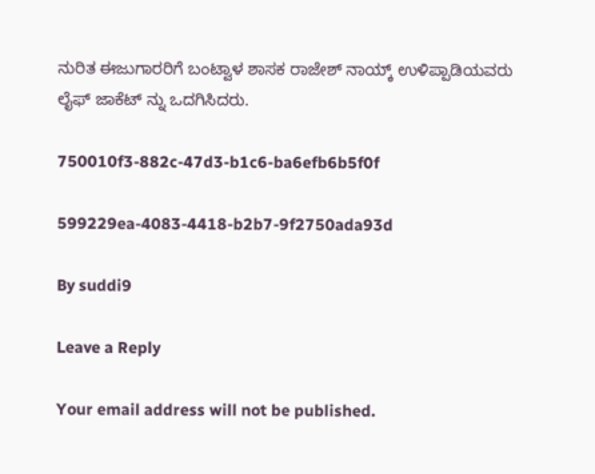ನುರಿತ ಈಜುಗಾರರಿಗೆ ಬಂಟ್ವಾಳ ಶಾಸಕ ರಾಜೇಶ್ ನಾಯ್ಕ್ ಉಳಿಪ್ಪಾಡಿಯವರು ಲೈಫ್ ಜಾಕೆಟ್ ನ್ನು ಒದಗಿಸಿದರು.

750010f3-882c-47d3-b1c6-ba6efb6b5f0f

599229ea-4083-4418-b2b7-9f2750ada93d

By suddi9

Leave a Reply

Your email address will not be published.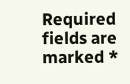Required fields are marked *